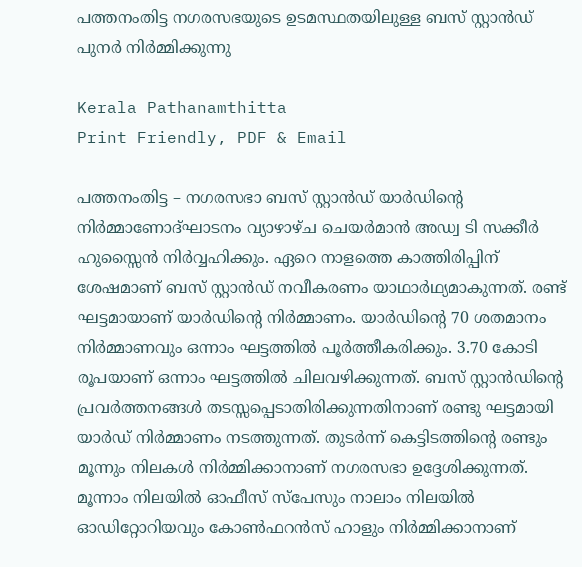പത്തനംതിട്ട നഗരസഭയുടെ ഉടമസ്ഥതയിലുള്ള ബസ് സ്റ്റാൻഡ് പുനർ നിർമ്മിക്കുന്നു

Kerala Pathanamthitta
Print Friendly, PDF & Email

പത്തനംതിട്ട – നഗരസഭാ ബസ് സ്റ്റാൻഡ് യാർഡിന്റെ നിർമ്മാണോദ്ഘാടനം വ്യാഴാഴ്ച ചെയർമാൻ അഡ്വ ടി സക്കീർ ഹുസ്സൈൻ നിർവ്വഹിക്കും. ഏറെ നാളത്തെ കാത്തിരിപ്പിന് ശേഷമാണ് ബസ് സ്റ്റാൻഡ് നവീകരണം യാഥാർഥ്യമാകുന്നത്. രണ്ട് ഘട്ടമായാണ് യാർഡിന്റെ നിർമ്മാണം. യാർഡിന്റെ 70 ശതമാനം നിർമ്മാണവും ഒന്നാം ഘട്ടത്തിൽ പൂർത്തീകരിക്കും. 3.70 കോടി രൂപയാണ് ഒന്നാം ഘട്ടത്തിൽ ചിലവഴിക്കുന്നത്. ബസ് സ്റ്റാൻഡിന്റെ പ്രവർത്തനങ്ങൾ തടസ്സപ്പെടാതിരിക്കുന്നതിനാണ് രണ്ടു ഘട്ടമായി യാർഡ് നിർമ്മാണം നടത്തുന്നത്. തുടർന്ന് കെട്ടിടത്തിന്റെ രണ്ടും മൂന്നും നിലകൾ നിർമ്മിക്കാനാണ് നഗരസഭാ ഉദ്ദേശിക്കുന്നത്. മൂന്നാം നിലയിൽ ഓഫീസ് സ്‌പേസും നാലാം നിലയിൽ ഓഡിറ്റോറിയവും കോൺഫറൻസ് ഹാളും നിർമ്മിക്കാനാണ്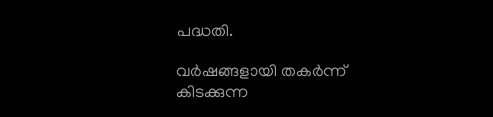പദ്ധതി.

വർഷങ്ങളായി തകർന്ന് കിടക്കുന്ന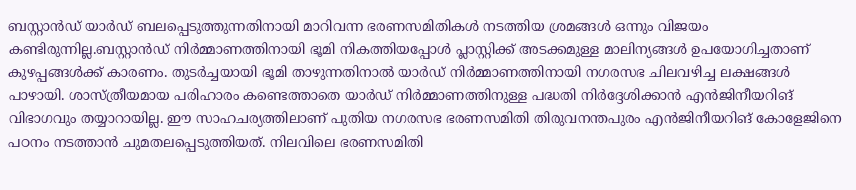ബസ്റ്റാൻഡ് യാർഡ് ബലപ്പെടുത്തുന്നതിനായി മാറിവന്ന ഭരണസമിതികൾ നടത്തിയ ശ്രമങ്ങൾ ഒന്നും വിജയം കണ്ടിരുന്നില്ല.ബസ്റ്റാൻഡ് നിർമ്മാണത്തിനായി ഭൂമി നികത്തിയപ്പോൾ പ്ലാസ്റ്റിക്ക് അടക്കമുള്ള മാലിന്യങ്ങൾ ഉപയോഗിച്ചതാണ് കുഴപ്പങ്ങൾക്ക് കാരണം. തുടർച്ചയായി ഭൂമി താഴുന്നതിനാൽ യാർഡ് നിർമ്മാണത്തിനായി നഗരസഭ ചിലവഴിച്ച ലക്ഷങ്ങൾ പാഴായി. ശാസ്ത്രീയമായ പരിഹാരം കണ്ടെത്താതെ യാർഡ് നിർമ്മാണത്തിനുള്ള പദ്ധതി നിർദ്ദേശിക്കാൻ എൻജിനീയറിങ് വിഭാഗവും തയ്യാറായില്ല. ഈ സാഹചര്യത്തിലാണ് പുതിയ നഗരസഭ ഭരണസമിതി തിരുവനന്തപുരം എൻജിനീയറിങ് കോളേജിനെ പഠനം നടത്താൻ ചുമതലപ്പെടുത്തിയത്. നിലവിലെ ഭരണസമിതി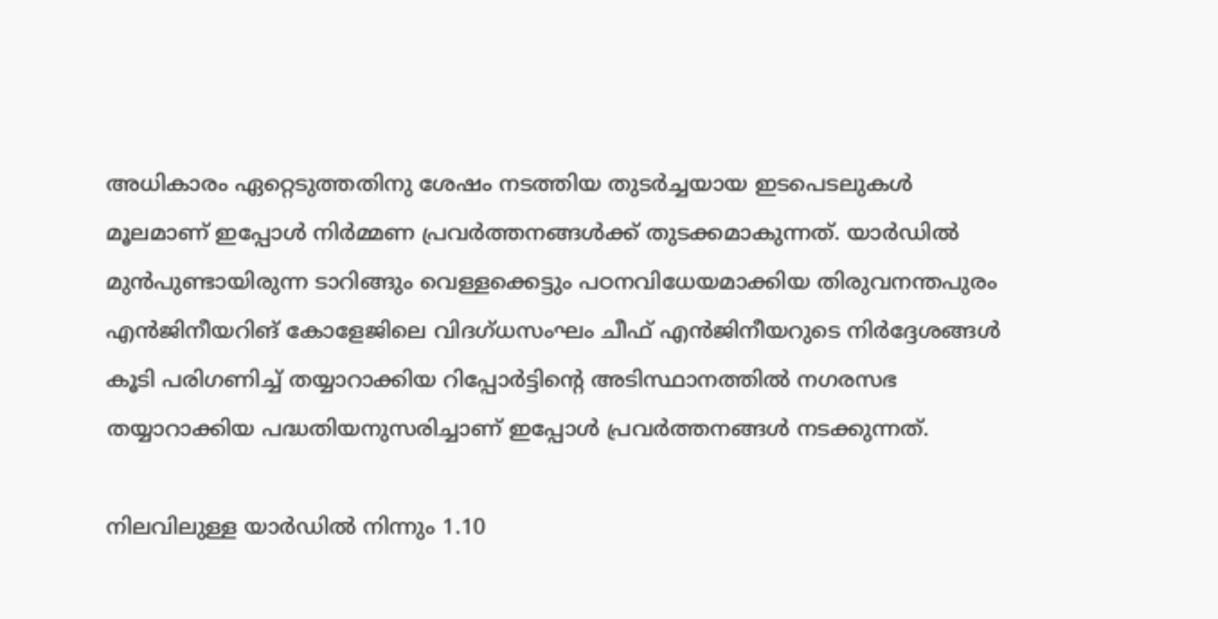അധികാരം ഏറ്റെടുത്തതിനു ശേഷം നടത്തിയ തുടർച്ചയായ ഇടപെടലുകൾ മൂലമാണ് ഇപ്പോൾ നിർമ്മണ പ്രവർത്തനങ്ങൾക്ക് തുടക്കമാകുന്നത്. യാർഡിൽ മുൻപുണ്ടായിരുന്ന ടാറിങ്ങും വെള്ളക്കെട്ടും പഠനവിധേയമാക്കിയ തിരുവനന്തപുരം എൻജിനീയറിങ് കോളേജിലെ വിദഗ്ധസംഘം ചീഫ് എൻജിനീയറുടെ നിർദ്ദേശങ്ങൾ കൂടി പരിഗണിച്ച് തയ്യാറാക്കിയ റിപ്പോർട്ടിന്റെ അടിസ്ഥാനത്തിൽ നഗരസഭ തയ്യാറാക്കിയ പദ്ധതിയനുസരിച്ചാണ് ഇപ്പോൾ പ്രവർത്തനങ്ങൾ നടക്കുന്നത്.

നിലവിലുള്ള യാർഡിൽ നിന്നും 1.10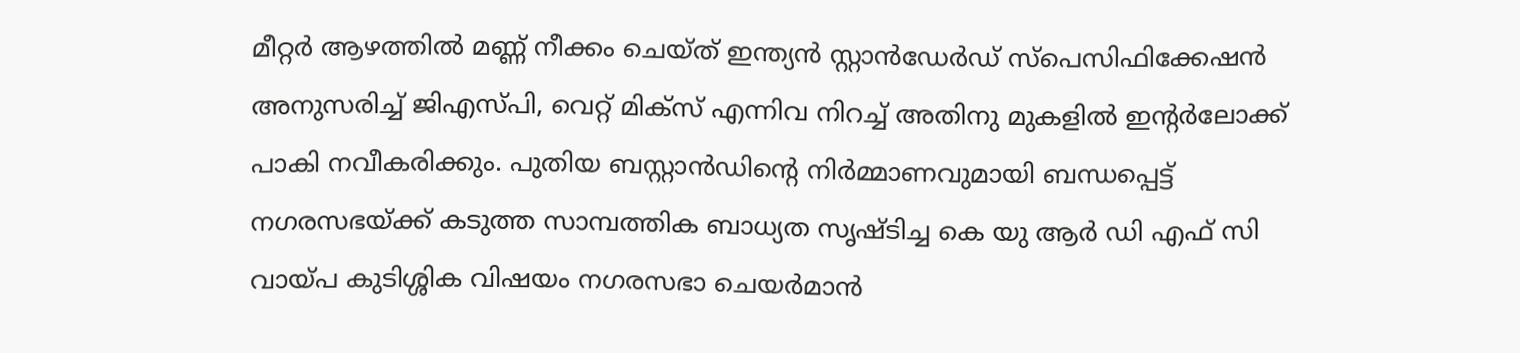മീറ്റർ ആഴത്തിൽ മണ്ണ് നീക്കം ചെയ്ത് ഇന്ത്യൻ സ്റ്റാൻഡേർഡ് സ്‌പെസിഫിക്കേഷൻ അനുസരിച്ച് ജിഎസ്പി, വെറ്റ് മിക്‌സ് എന്നിവ നിറച്ച് അതിനു മുകളിൽ ഇന്റർലോക്ക് പാകി നവീകരിക്കും. പുതിയ ബസ്റ്റാൻഡിന്റെ നിർമ്മാണവുമായി ബന്ധപ്പെട്ട് നഗരസഭയ്ക്ക് കടുത്ത സാമ്പത്തിക ബാധ്യത സൃഷ്ടിച്ച കെ യു ആർ ഡി എഫ് സി വായ്പ കുടിശ്ശിക വിഷയം നഗരസഭാ ചെയർമാൻ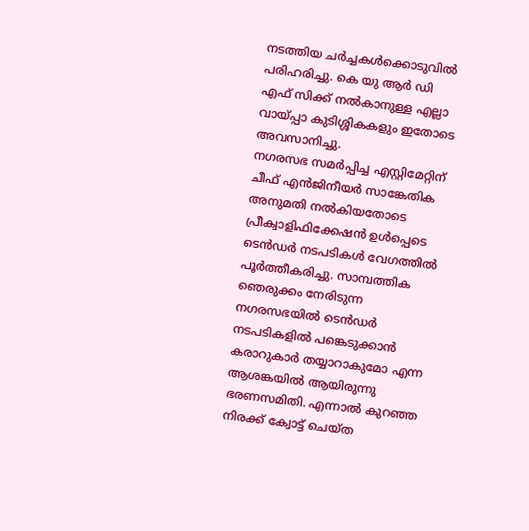നടത്തിയ ചർച്ചകൾക്കൊടുവിൽ പരിഹരിച്ചു. കെ യു ആർ ഡി എഫ് സിക്ക് നൽകാനുള്ള എല്ലാ വായ്പ്പാ കുടിശ്ശികകളും ഇതോടെ അവസാനിച്ചു.
നഗരസഭ സമർപ്പിച്ച എസ്റ്റിമേറ്റിന് ചീഫ് എൻജിനീയർ സാങ്കേതിക അനുമതി നൽകിയതോടെ പ്രീക്വാളിഫിക്കേഷൻ ഉൾപ്പെടെ ടെൻഡർ നടപടികൾ വേഗത്തിൽ പൂർത്തീകരിച്ചു. സാമ്പത്തിക ഞെരുക്കം നേരിടുന്ന നഗരസഭയിൽ ടെൻഡർ നടപടികളിൽ പങ്കെടുക്കാൻ കരാറുകാർ തയ്യാറാകുമോ എന്ന ആശങ്കയിൽ ആയിരുന്നു ഭരണസമിതി. എന്നാൽ കുറഞ്ഞ നിരക്ക് ക്വോട്ട് ചെയ്ത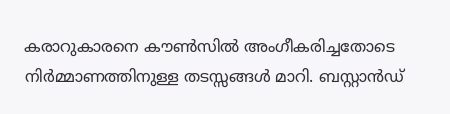കരാറുകാരനെ കൗൺസിൽ അംഗീകരിച്ചതോടെ നിർമ്മാണത്തിനുള്ള തടസ്സങ്ങൾ മാറി. ബസ്റ്റാൻഡ്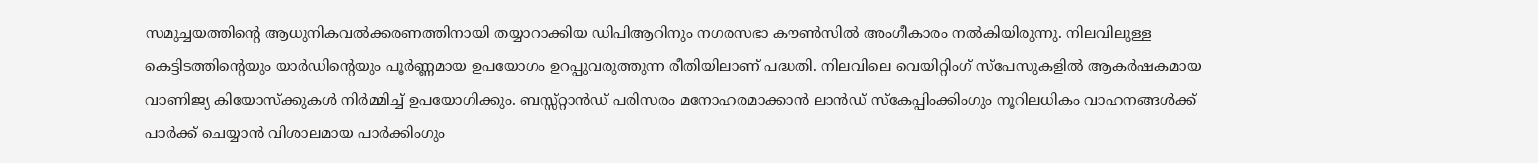സമുച്ചയത്തിന്റെ ആധുനികവൽക്കരണത്തിനായി തയ്യാറാക്കിയ ഡിപിആറിനും നഗരസഭാ കൗൺസിൽ അംഗീകാരം നൽകിയിരുന്നു. നിലവിലുള്ള കെട്ടിടത്തിന്റെയും യാർഡിന്റെയും പൂർണ്ണമായ ഉപയോഗം ഉറപ്പുവരുത്തുന്ന രീതിയിലാണ് പദ്ധതി. നിലവിലെ വെയിറ്റിംഗ് സ്‌പേസുകളിൽ ആകർഷകമായ വാണിജ്യ കിയോസ്‌ക്കുകൾ നിർമ്മിച്ച് ഉപയോഗിക്കും. ബസ്സ്റ്റാൻഡ് പരിസരം മനോഹരമാക്കാൻ ലാൻഡ് സ്‌കേപ്പിംക്കിംഗും നൂറിലധികം വാഹനങ്ങൾക്ക് പാർക്ക് ചെയ്യാൻ വിശാലമായ പാർക്കിംഗും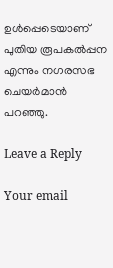ഉൾപ്പെടെയാണ് പുതിയ രൂപകൽപ്പന എന്നും നഗരസഭ ചെയർമാൻ പറഞ്ഞു.

Leave a Reply

Your email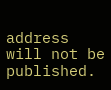address will not be published.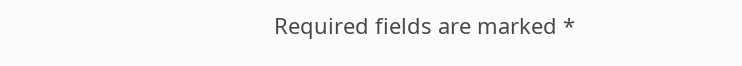Required fields are marked *